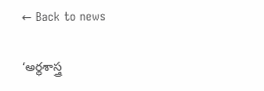← Back to news

‘అర్థశాస్త్ర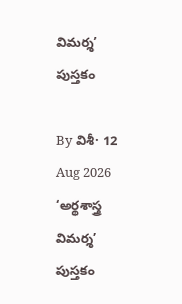విమర్శ’ పుస్తకం

By విశీ· 12 Aug 2026
‘అర్థశాస్త్ర విమర్శ’ పుస్తకం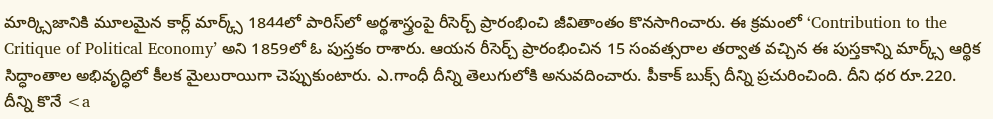మార్క్సిజానికి మూలమైన కార్ల్ మార్క్స్ 1844లో పారిస్‌లో అర్థశాస్త్రంపై రీసెర్చ్ ప్రారంభించి జీవితాంతం కొనసాగించారు. ఈ క్రమంలో ‘Contribution to the Critique of Political Economy’ అని 1859లో ఓ పుస్తకం రాశారు. ఆయన రీసెర్చ్ ప్రారంభించిన 15 సంవత్సరాల తర్వాత వచ్చిన ఈ పుస్తకాన్ని మార్క్స్ ఆర్థిక సిద్ధాంతాల అభివృద్ధిలో కీలక మైలురాయిగా చెప్పుకుంటారు. ఎ.గాంధీ దీన్ని తెలుగులోకి అనువదించారు. పీకాక్ బుక్స్ దీన్ని ప్రచురించింది. దీని ధర రూ.220. దీన్ని కొనే <a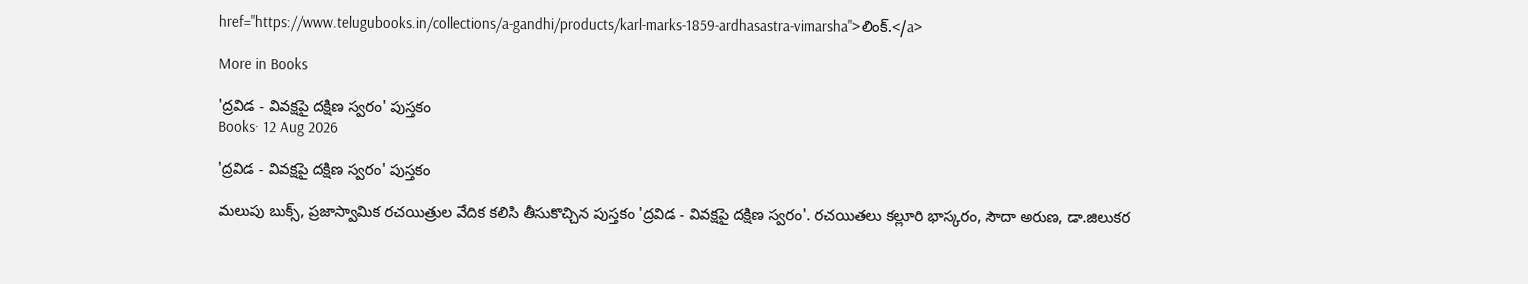href="https://www.telugubooks.in/collections/a-gandhi/products/karl-marks-1859-ardhasastra-vimarsha">లింక్.</a>

More in Books

'ద్రవిడ - వివక్షపై దక్షిణ స్వరం' పుస్తకం
Books· 12 Aug 2026

'ద్రవిడ - వివక్షపై దక్షిణ స్వరం' పుస్తకం

మలుపు బుక్స్, ప్రజాస్వామిక రచయిత్రుల వేదిక కలిసి తీసుకొచ్చిన పుస్తకం 'ద్రవిడ - వివక్షపై దక్షిణ స్వరం'. రచయితలు కల్లూరి భాస్కరం, సౌదా అరుణ, డా.జిలుకర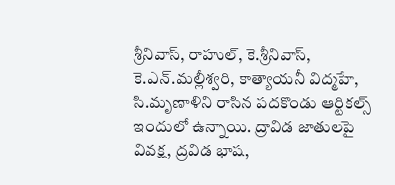శ్రీనివాస్, రాహుల్, కె.శ్రీనివాస్, కె.ఎన్.మల్లీశ్వరి, కాత్యాయనీ విద్మహే, సి.మృణాళిని రాసిన పదకొండు ఆర్టికల్స్ ఇందులో ఉన్నాయి. ద్రావిడ జాతులపై వివక్ష, ద్రవిడ భాష,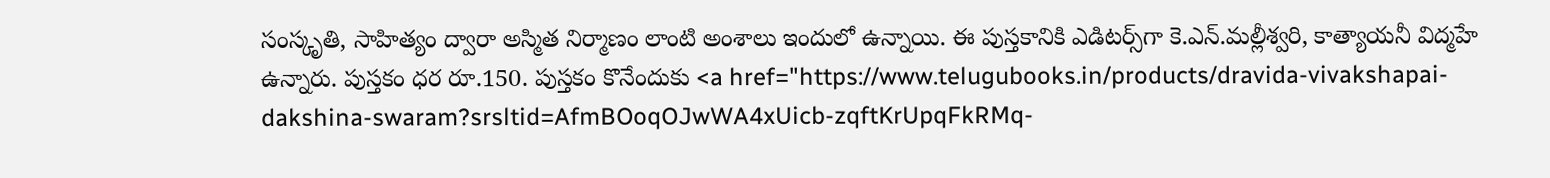సంస్కృతి, సాహిత్యం ద్వారా అస్మిత నిర్మాణం లాంటి అంశాలు ఇందులో ఉన్నాయి. ఈ పుస్తకానికి ఎడిటర్స్‌గా కె.ఎన్.మల్లీశ్వరి, కాత్యాయనీ విద్మహే ఉన్నారు. పుస్తకం ధర రూ.150. పుస్తకం కొనేందుకు <a href="https://www.telugubooks.in/products/dravida-vivakshapai-dakshina-swaram?srsltid=AfmBOoqOJwWA4xUicb-zqftKrUpqFkRMq-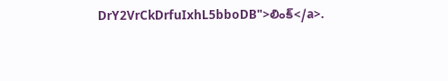DrY2VrCkDrfuIxhL5bboDB">లింక్</a>.